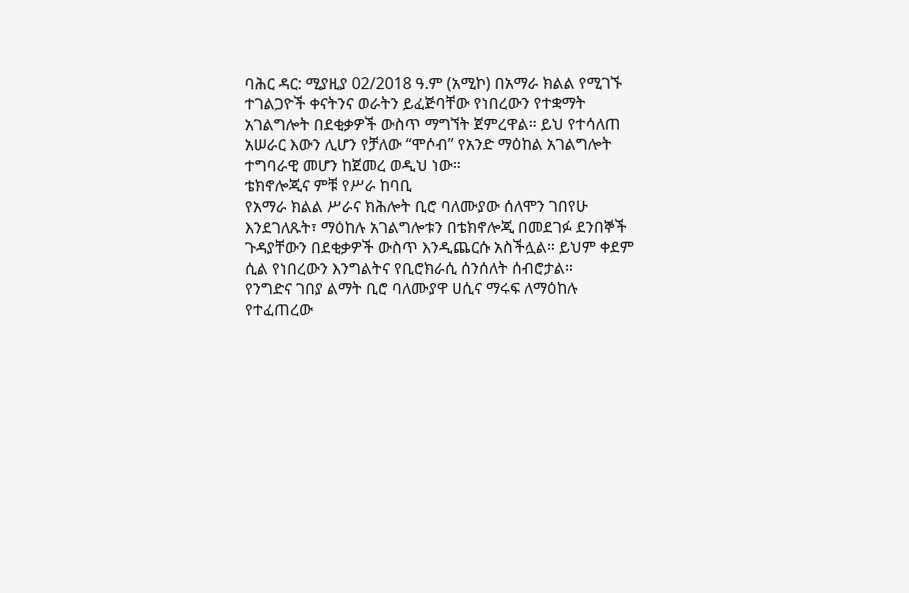ባሕር ዳር: ሚያዚያ 02/2018 ዓ.ም (አሚኮ) በአማራ ክልል የሚገኙ ተገልጋዮች ቀናትንና ወራትን ይፈጅባቸው የነበረውን የተቋማት አገልግሎት በደቂቃዎች ውስጥ ማግኘት ጀምረዋል። ይህ የተሳለጠ አሠራር እውን ሊሆን የቻለው “ሞሶብ” የአንድ ማዕከል አገልግሎት ተግባራዊ መሆን ከጀመረ ወዲህ ነው።
ቴክኖሎጂና ምቹ የሥራ ከባቢ
የአማራ ክልል ሥራና ክሕሎት ቢሮ ባለሙያው ሰለሞን ገበየሁ እንደገለጹት፣ ማዕከሉ አገልግሎቱን በቴክኖሎጂ በመደገፉ ደንበኞች ጉዳያቸውን በደቂቃዎች ውስጥ እንዲጨርሱ አስችሏል። ይህም ቀደም ሲል የነበረውን እንግልትና የቢሮክራሲ ሰንሰለት ሰብሮታል።
የንግድና ገበያ ልማት ቢሮ ባለሙያዋ ሀሲና ማሩፍ ለማዕከሉ የተፈጠረው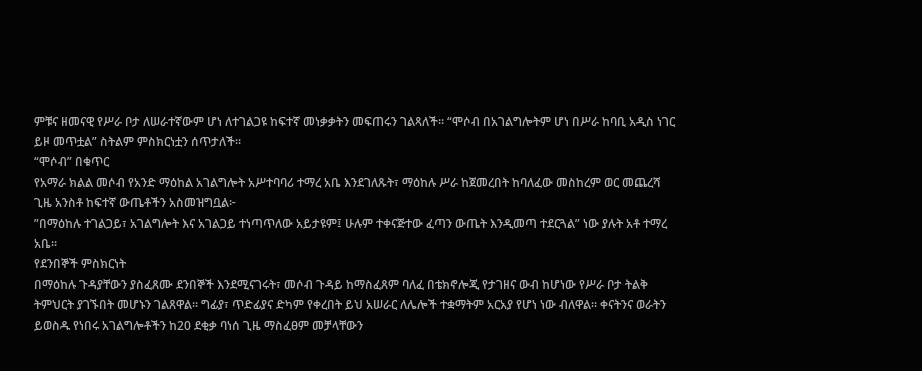ምቹና ዘመናዊ የሥራ ቦታ ለሠራተኛውም ሆነ ለተገልጋዩ ከፍተኛ መነቃቃትን መፍጠሩን ገልጻለች። “ሞሶብ በአገልግሎትም ሆነ በሥራ ከባቢ አዲስ ነገር ይዞ መጥቷል” ስትልም ምስክርነቷን ሰጥታለች።
“ሞሶብ” በቁጥር
የአማራ ክልል መሶብ የአንድ ማዕከል አገልግሎት አሥተባባሪ ተማረ አቤ እንደገለጹት፣ ማዕከሉ ሥራ ከጀመረበት ከባለፈው መስከረም ወር መጨረሻ ጊዜ አንስቶ ከፍተኛ ውጤቶችን አስመዝግቧል፦
”በማዕከሉ ተገልጋይ፣ አገልግሎት እና አገልጋይ ተነጣጥለው አይታዩም፤ ሁሉም ተቀናጅተው ፈጣን ውጤት እንዲመጣ ተደርጓል” ነው ያሉት አቶ ተማረ አቤ።
የደንበኞች ምስክርነት
በማዕከሉ ጉዳያቸውን ያስፈጸሙ ደንበኞች እንደሚናገሩት፣ መሶብ ጉዳይ ከማስፈጸም ባለፈ በቴክኖሎጂ የታገዘና ውብ ከሆነው የሥራ ቦታ ትልቅ ትምህርት ያገኙበት መሆኑን ገልጸዋል። ግፊያ፣ ጥድፊያና ድካም የቀረበት ይህ አሠራር ለሌሎች ተቋማትም አርአያ የሆነ ነው ብለዋል። ቀናትንና ወራትን ይወስዱ የነበሩ አገልግሎቶችን ከ20 ደቂቃ ባነሰ ጊዜ ማስፈፀም መቻላቸውን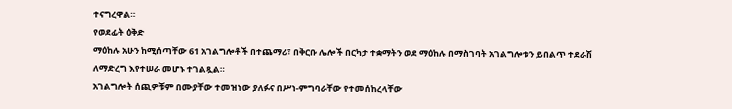ተናግረዋል።
የወደፊት ዕቅድ
ማዕከሉ አሁን ከሚሰጣቸው 61 አገልግሎቶች በተጨማሪ፣ በቅርቡ ሌሎች በርካታ ተቋማትን ወደ ማዕከሉ በማስገባት አገልግሎቱን ይበልጥ ተደራሽ ለማድረግ እየተሠራ መሆኑ ተገልጿል።
አገልግሎት ሰጪዎቹም በሙያቸው ተመዝነው ያለፉና በሥነ-ምግባራቸው የተመሰከረላቸው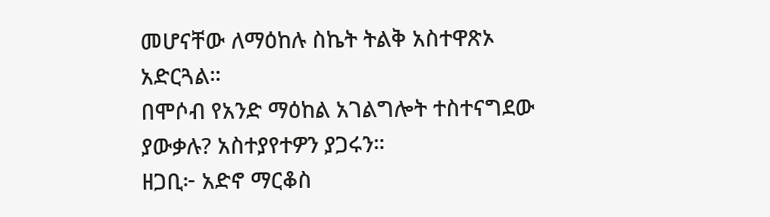መሆናቸው ለማዕከሉ ስኬት ትልቅ አስተዋጽኦ አድርጓል።
በሞሶብ የአንድ ማዕከል አገልግሎት ተስተናግደው ያውቃሉ? አስተያየተዎን ያጋሩን።
ዘጋቢ፦ አድኖ ማርቆስ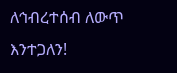ለኅብረተሰብ ለውጥ እንተጋለን!